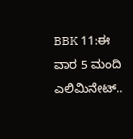BBK 11:ಈ ವಾರ 5 ಮಂದಿ ಎಲಿಮಿನೇಟ್..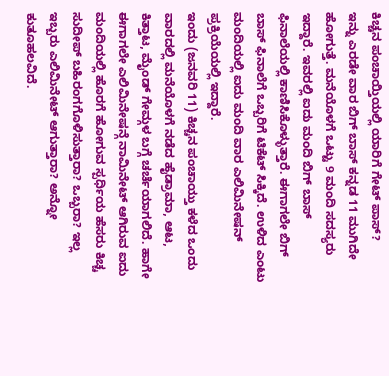ಕಿಚ್ಚನ ಪಂಚಾಯ್ತಿಯಲ್ಲಿ ಯಾರಿಗೆ ಗೇಟ್ ಪಾಸ್?
ಇನ್ನು ಎರಡೇ ವಾರ ಬಿಗ್ ಬಾಸ್ ಕನ್ನಡ 11 ಮುಗಿದೇ ಹೋಗುತ್ತೆ. ಮನೆಯೊಳಗೆ ಒಟ್ಟು 9 ಮಂದಿ ಸದಸ್ಯರು ಇದ್ದಾರೆ. ಇವರಲ್ಲಿ ಐದು ಮಂದಿ ಬಿಗ್ ಬಾಸ್ ಫಿನಾಲೆಯಲ್ಲಿ ಕಾಣಿಸಿಕೊಳ್ಳುತ್ತಾರೆ. ಈಗಾಗಲೇ ಬಿಗ್ ಬಾಸ್ ಫಿನಾಲೆಗೆ ಒಬ್ಬರಿಗೆ ಟಿಕೆಟ್ ಸಿಕ್ಕಿದೆ. ಉಳಿದ ಎಂಟು ಮಂದಿಯಲ್ಲಿ ಐದು ಮಂದಿ ವಾರ ಎಲಿಮಿನೇಷನ್ ಪ್ರಕ್ರಿಯೆಯಲ್ಲಿ ಇದ್ದಾರೆ.
ಇಂದು (ಜನವರಿ 11) ಕಿಚ್ಚನ ಪಂಚಾಯ್ತು ಕಳೆದ ಒಂದು ವಾರದಲ್ಲಿ ಮನೆಯೊಳಗೆ ನಡೆದ ಹೈಡ್ರಾಮಾ, ಆಟ, ಕಿತ್ತಾಟ, ಮೈಂಡ್ ಗೇಮ್ಗಳ ಬಗ್ಗೆ ಚರ್ಚೆಯಾಗಲಿದೆ. ಹಾಗೇ ಈಗಾಗಲೇ ಎಲಿಮಿನೇಷನ್ಗೆ ನಾಮಿನೇಟ್ ಆಗಿರುವ ಐದು ಮಂದಿಯಲ್ಲಿ ಹೊರಗೆ ಹೋಗುವ ಸ್ಪರ್ಧಿಯ ಹೆಸರು ಕಿಚ್ಚ ಸುದೀಪ್ ಬಹಿರಂಗಗೊಳಿಸುತ್ತಾರಾ? ಒಬ್ಬರಾ? ಇಲ್ಲ ಇಬ್ಬರು ಎಲಿಮಿನೇಟ್ ಆಗುತ್ತಾರಾ? ಅನ್ನೋ ಕುತೂಹಲವಿದೆ.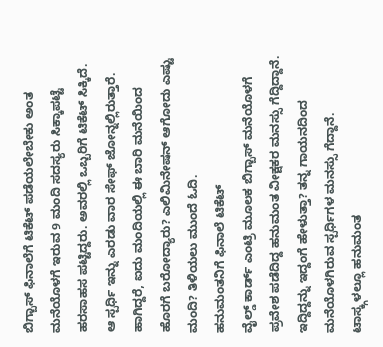ಬಿಗ್ಬಾಸ್ ಫಿನಾಲೆಗೆ ಟಿಕೆಟ್ ಪಡೆಯಲೇಬೇಕು ಅಂತ ಮನೆಯೊಳಗೆ ಇರುವ 9 ಮಂದಿ ಸದಸ್ಯರು ಸಿಕ್ಕಾಪಟ್ಟೆ ಹರಸಾಹಸ ಪಟ್ಟಿದ್ದರು. ಅವರಲ್ಲಿ ಒಬ್ಬರಿಗೆ ಟಿಕೆಟ್ ಸಿಕ್ಕಿದೆ. ಆ ಸ್ಪರ್ಧಿ ಇನ್ನು ಎರಡು ವಾರ ಸೇಫ್ ಜೋನ್ನಲ್ಲಿರುತ್ತಾರೆ. ಹಾಗಿದ್ದರೆ, ಐದು ಮಂದಿಯಲ್ಲಿ ಈ ಬಾರಿ ಮನೆಯಿಂದ ಹೊರಗೆ ಬರೋದ್ಯಾರು? ಎಲಿಮಿನೇಷನ್ ಆಗೋದು ಎಷ್ಟು ಮಂದಿ? ತಿಳಿಯಲು ಮುಂದೆ ಓದಿ.
ಹನುಮಂತನಿಗೆ ಫಿನಾಲೆ ಟಿಕೆಟ್
ವೈಲ್ಡ್ ಕಾರ್ಡ್ ಎಂಟ್ರಿ ಮೂಲಕ ಬಿಗ್ಬಾಸ್ ಮನೆಯೊಳಗೆ ಪ್ರವೇಶ ಪಡೆದಿದ್ದ ಹನುಮಂತ ವೀಕ್ಷಕರ ಮನಸ್ಸು ಗೆದ್ದಿದ್ದಾನೆ. ಇದ್ದಿದ್ದನ್ನು ಇದ್ದಂಗೆ ಹೇಳುತ್ತಾ? ತನ್ನ ಗಾಯನದಿಂದ ಮನೆಯೊಳಗಿರುವ ಸ್ಪರ್ಧಿಗಳ ಮನಸ್ಸು ಗೆದ್ದಾನೆ. ಟಾಸ್ಕ್ಗಳಲ್ಲೂ ಹನುಮಂತ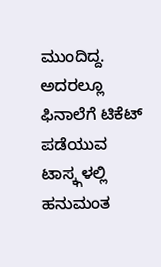ಮುಂದಿದ್ದ. ಅದರಲ್ಲೂ ಫಿನಾಲೆಗೆ ಟಿಕೆಟ್ ಪಡೆಯುವ ಟಾಸ್ಕ್ಗಳಲ್ಲಿ ಹನುಮಂತ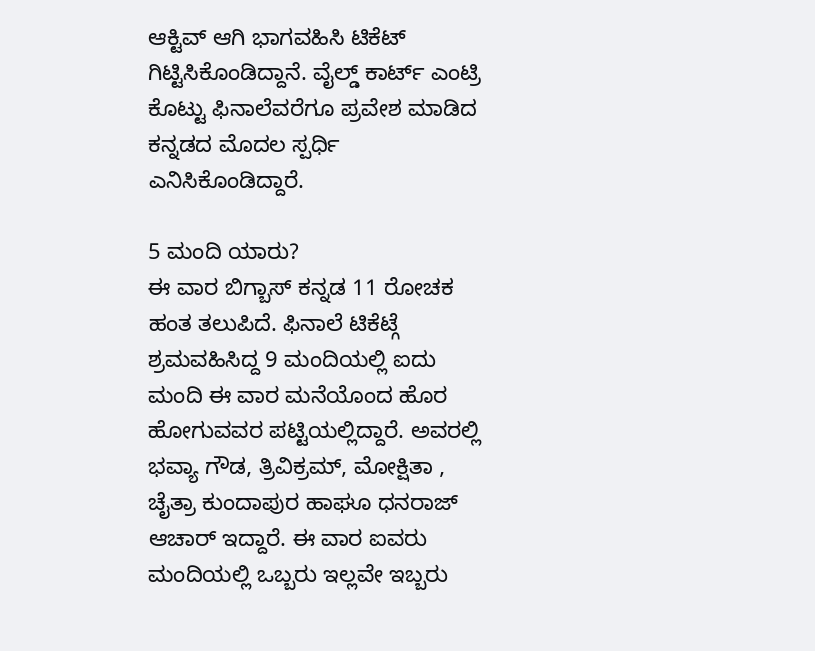ಆಕ್ಟಿವ್ ಆಗಿ ಭಾಗವಹಿಸಿ ಟಿಕೆಟ್ ಗಿಟ್ಟಿಸಿಕೊಂಡಿದ್ದಾನೆ. ವೈಲ್ಡ್ ಕಾರ್ಟ್ ಎಂಟ್ರಿ ಕೊಟ್ಟು ಫಿನಾಲೆವರೆಗೂ ಪ್ರವೇಶ ಮಾಡಿದ ಕನ್ನಡದ ಮೊದಲ ಸ್ಪರ್ಧಿ ಎನಿಸಿಕೊಂಡಿದ್ದಾರೆ.

5 ಮಂದಿ ಯಾರು?
ಈ ವಾರ ಬಿಗ್ಬಾಸ್ ಕನ್ನಡ 11 ರೋಚಕ ಹಂತ ತಲುಪಿದೆ. ಫಿನಾಲೆ ಟಿಕೆಟ್ಗೆ ಶ್ರಮವಹಿಸಿದ್ದ 9 ಮಂದಿಯಲ್ಲಿ ಐದು ಮಂದಿ ಈ ವಾರ ಮನೆಯೊಂದ ಹೊರ ಹೋಗುವವರ ಪಟ್ಟಿಯಲ್ಲಿದ್ದಾರೆ. ಅವರಲ್ಲಿ ಭವ್ಯಾ ಗೌಡ, ತ್ರಿವಿಕ್ರಮ್, ಮೋಕ್ಷಿತಾ , ಚೈತ್ರಾ ಕುಂದಾಪುರ ಹಾಘೂ ಧನರಾಜ್ ಆಚಾರ್ ಇದ್ದಾರೆ. ಈ ವಾರ ಐವರು ಮಂದಿಯಲ್ಲಿ ಒಬ್ಬರು ಇಲ್ಲವೇ ಇಬ್ಬರು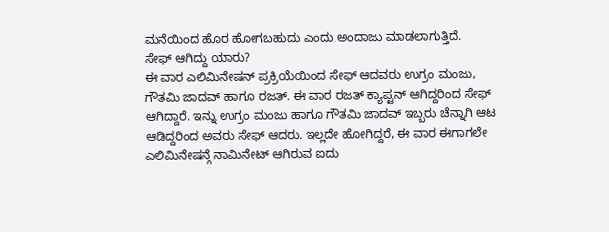ಮನೆಯಿಂದ ಹೊರ ಹೋಗಬಹುದು ಎಂದು ಅಂದಾಜು ಮಾಡಲಾಗುತ್ತಿದೆ.
ಸೇಫ್ ಆಗಿದ್ದು ಯಾರು?
ಈ ವಾರ ಎಲಿಮಿನೇಷನ್ ಪ್ರಕ್ರಿಯೆಯಿಂದ ಸೇಫ್ ಆದವರು ಉಗ್ರಂ ಮಂಜು, ಗೌತಮಿ ಜಾದವ್ ಹಾಗೂ ರಜತ್. ಈ ವಾರ ರಜತ್ ಕ್ಯಾಪ್ಟನ್ ಆಗಿದ್ದರಿಂದ ಸೇಫ್ ಆಗಿದ್ದಾರೆ. ಇನ್ನು ಉಗ್ರಂ ಮಂಜು ಹಾಗೂ ಗೌತಮಿ ಜಾದವ್ ಇಬ್ಬರು ಚೆನ್ನಾಗಿ ಆಟ ಆಡಿದ್ದರಿಂದ ಅವರು ಸೇಫ್ ಆದರು. ಇಲ್ಲದೇ ಹೋಗಿದ್ದರೆ, ಈ ವಾರ ಈಗಾಗಲೇ ಎಲಿಮಿನೇಷನ್ಗೆ ನಾಮಿನೇಟ್ ಆಗಿರುವ ಐದು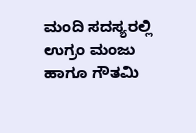ಮಂದಿ ಸದಸ್ಯರಲ್ಲಿ ಉಗ್ರಂ ಮಂಜು ಹಾಗೂ ಗೌತಮಿ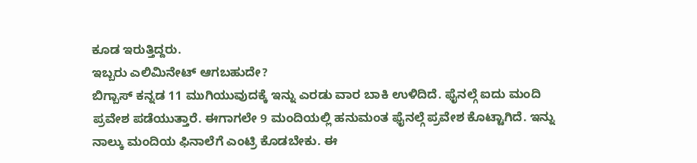ಕೂಡ ಇರುತ್ತಿದ್ದರು.
ಇಬ್ಬರು ಎಲಿಮಿನೇಟ್ ಆಗಬಹುದೇ?
ಬಿಗ್ಬಾಸ್ ಕನ್ನಡ 11 ಮುಗಿಯುವುದಕ್ಕೆ ಇನ್ನು ಎರಡು ವಾರ ಬಾಕಿ ಉಳಿದಿದೆ. ಫೈನಲ್ಗೆ ಐದು ಮಂದಿ ಪ್ರವೇಶ ಪಡೆಯುತ್ತಾರೆ. ಈಗಾಗಲೇ 9 ಮಂದಿಯಲ್ಲಿ ಹನುಮಂತ ಫೈನಲ್ಗೆ ಪ್ರವೇಶ ಕೊಟ್ಟಾಗಿದೆ. ಇನ್ನು ನಾಲ್ಕು ಮಂದಿಯ ಫಿನಾಲೆಗೆ ಎಂಟ್ರಿ ಕೊಡಬೇಕು. ಈ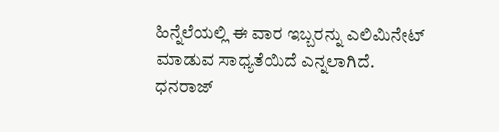ಹಿನ್ನೆಲೆಯಲ್ಲಿ ಈ ವಾರ ಇಬ್ಬರನ್ನು ಎಲಿಮಿನೇಟ್ ಮಾಡುವ ಸಾಧ್ಯತೆಯಿದೆ ಎನ್ನಲಾಗಿದೆ. ಧನರಾಜ್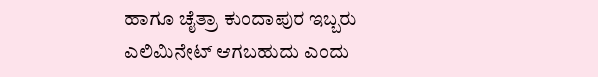ಹಾಗೂ ಚೈತ್ರಾ ಕುಂದಾಪುರ ಇಬ್ಬರು ಎಲಿಮಿನೇಟ್ ಆಗಬಹುದು ಎಂದು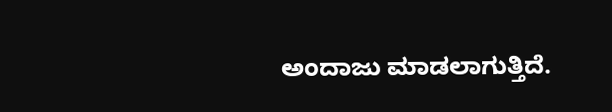ಅಂದಾಜು ಮಾಡಲಾಗುತ್ತಿದೆ.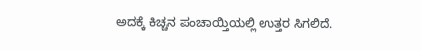ಅದಕ್ಕೆ ಕಿಚ್ಚನ ಪಂಚಾಯ್ತಿಯಲ್ಲಿ ಉತ್ತರ ಸಿಗಲಿದೆ.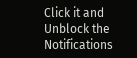Click it and Unblock the Notifications